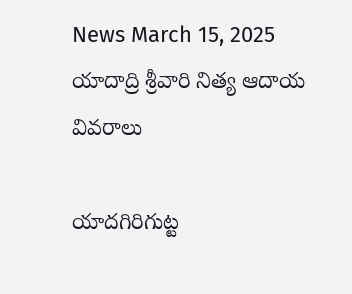News March 15, 2025
యాదాద్రి శ్రీవారి నిత్య ఆదాయ వివరాలు

యాదగిరిగుట్ట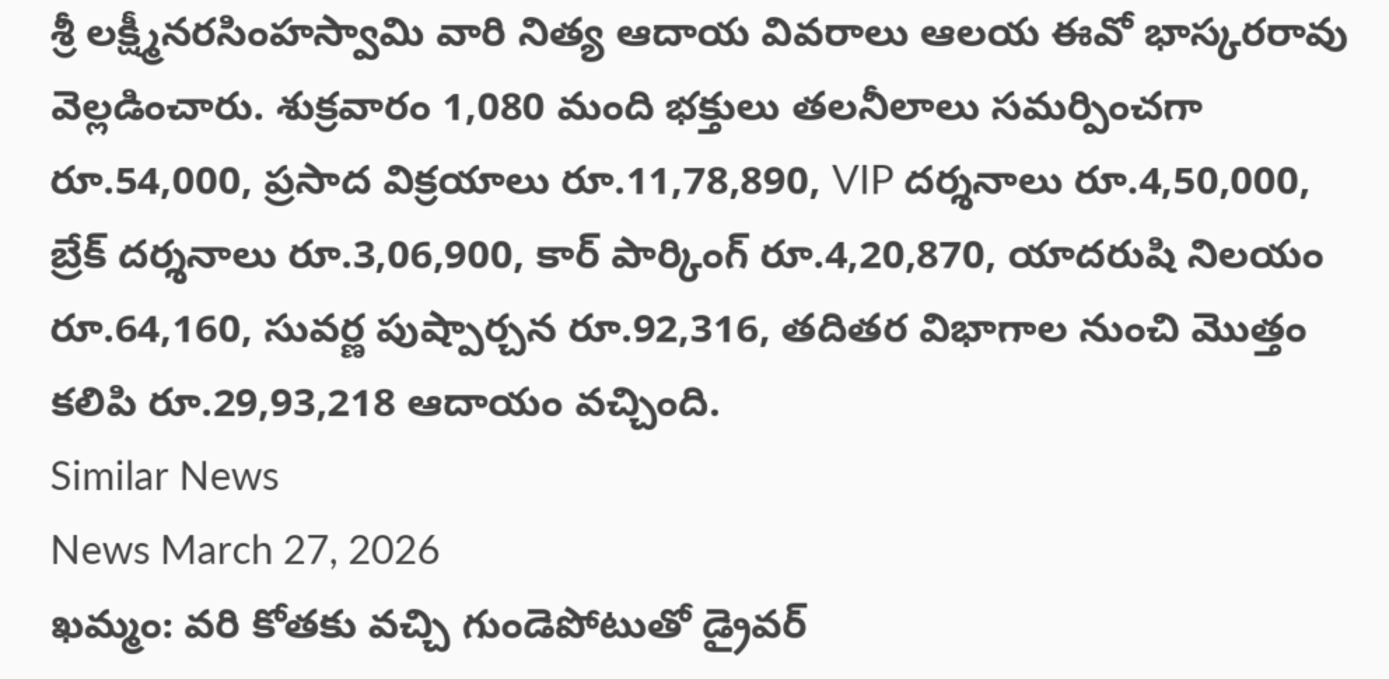శ్రీ లక్ష్మీనరసింహస్వామి వారి నిత్య ఆదాయ వివరాలు ఆలయ ఈవో భాస్కరరావు వెల్లడించారు. శుక్రవారం 1,080 మంది భక్తులు తలనీలాలు సమర్పించగా రూ.54,000, ప్రసాద విక్రయాలు రూ.11,78,890, VIP దర్శనాలు రూ.4,50,000, బ్రేక్ దర్శనాలు రూ.3,06,900, కార్ పార్కింగ్ రూ.4,20,870, యాదరుషి నిలయం రూ.64,160, సువర్ణ పుష్పార్చన రూ.92,316, తదితర విభాగాల నుంచి మొత్తం కలిపి రూ.29,93,218 ఆదాయం వచ్చింది.
Similar News
News March 27, 2026
ఖమ్మం: వరి కోతకు వచ్చి గుండెపోటుతో డ్రైవర్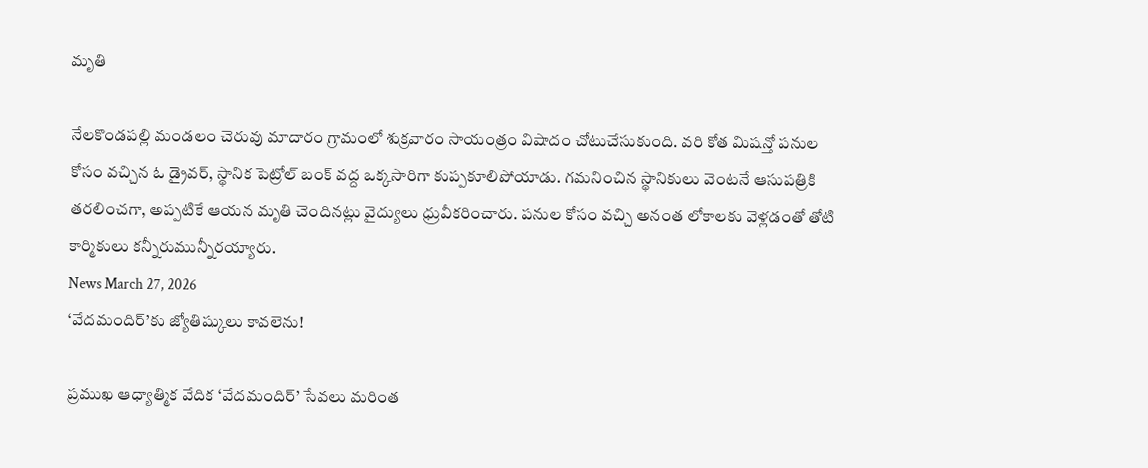మృతి

నేలకొండపల్లి మండలం చెరువు మాదారం గ్రామంలో శుక్రవారం సాయంత్రం విషాదం చోటుచేసుకుంది. వరి కోత మిషన్తో పనుల కోసం వచ్చిన ఓ డ్రైవర్, స్థానిక పెట్రోల్ బంక్ వద్ద ఒక్కసారిగా కుప్పకూలిపోయాడు. గమనించిన స్థానికులు వెంటనే ఆసుపత్రికి తరలించగా, అప్పటికే ఆయన మృతి చెందినట్లు వైద్యులు ధ్రువీకరించారు. పనుల కోసం వచ్చి అనంత లోకాలకు వెళ్లడంతో తోటి కార్మికులు కన్నీరుమున్నీరయ్యారు.
News March 27, 2026
‘వేదమందిర్’కు జ్యోతిష్కులు కావలెను!

ప్రముఖ ఆధ్యాత్మిక వేదిక ‘వేదమందిర్’ సేవలు మరింత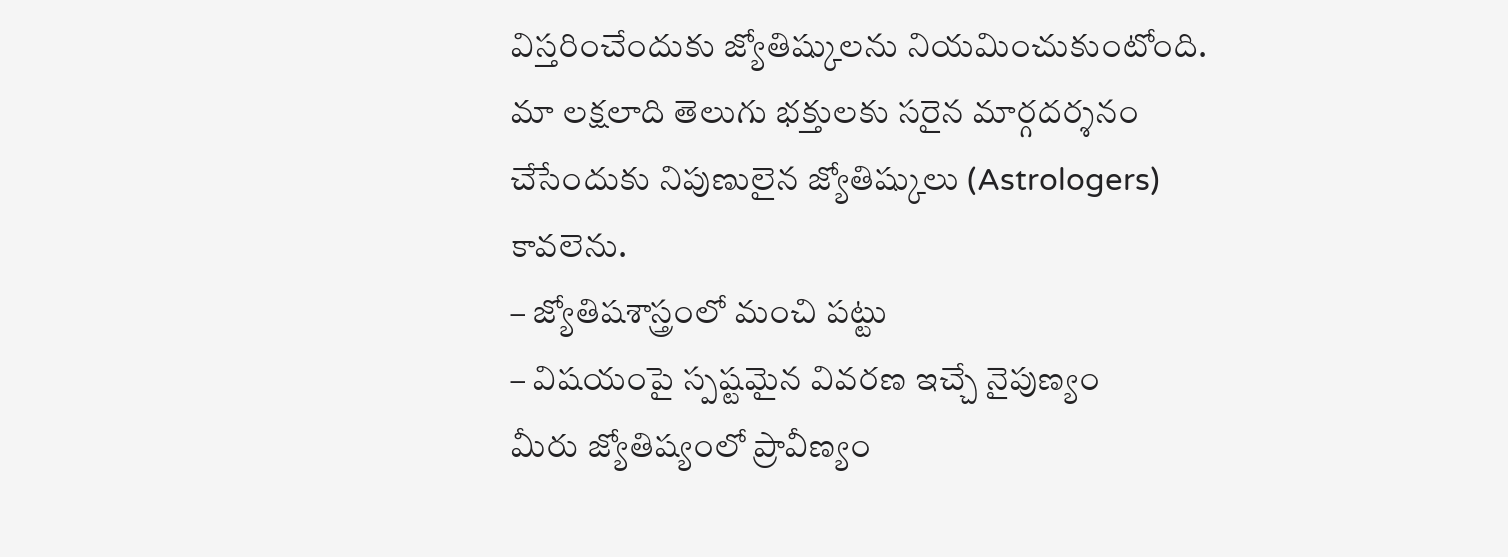విస్తరించేందుకు జ్యోతిష్కులను నియమించుకుంటోంది. మా లక్షలాది తెలుగు భక్తులకు సరైన మార్గదర్శనం చేసేందుకు నిపుణులైన జ్యోతిష్కులు (Astrologers) కావలెను.
– జ్యోతిషశాస్త్రంలో మంచి పట్టు
– విషయంపై స్పష్టమైన వివరణ ఇచ్చే నైపుణ్యం
మీరు జ్యోతిష్యంలో ప్రావీణ్యం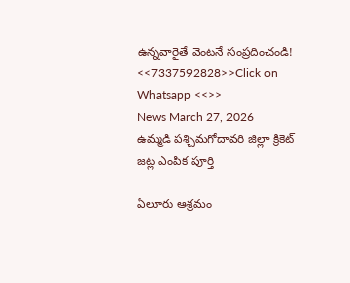ఉన్నవారైతే వెంటనే సంప్రదించండి!
<<7337592828>>Click on Whatsapp <<>>
News March 27, 2026
ఉమ్మడి పశ్చిమగోదావరి జిల్లా క్రికెట్ జట్ల ఎంపిక పూర్తి

ఏలూరు ఆశ్రమం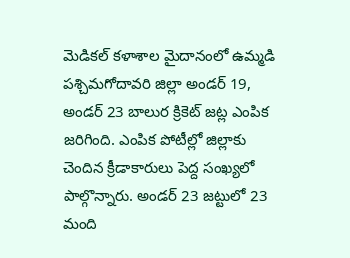మెడికల్ కళాశాల మైదానంలో ఉమ్మడి పశ్చిమగోదావరి జిల్లా అండర్ 19, అండర్ 23 బాలుర క్రికెట్ జట్ల ఎంపిక జరిగింది. ఎంపిక పోటీల్లో జిల్లాకు చెందిన క్రీడాకారులు పెద్ద సంఖ్యలో పాల్గొన్నారు. అండర్ 23 జట్టులో 23 మంది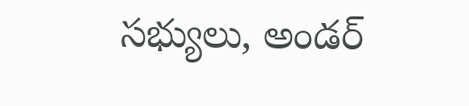సభ్యులు, అండర్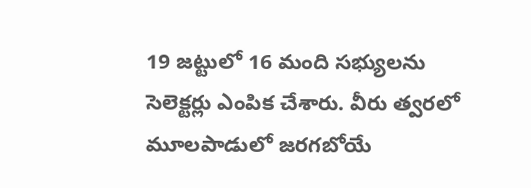19 జట్టులో 16 మంది సభ్యులను సెలెక్టర్లు ఎంపిక చేశారు. వీరు త్వరలో మూలపాడులో జరగబోయే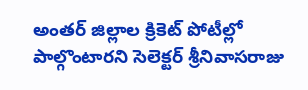అంతర్ జిల్లాల క్రికెట్ పోటీల్లో పాల్గొంటారని సెలెక్టర్ శ్రీనివాసరాజు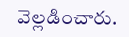వెల్లడించారు.